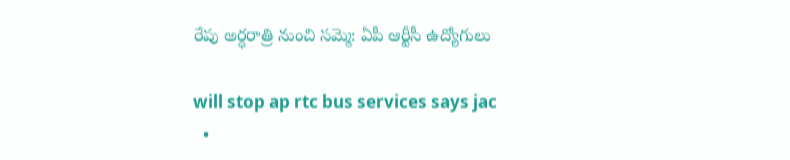రేపు అర్ధ‌రాత్రి నుంచి స‌మ్మె: ఏపీ ఆర్టీసీ ఉద్యోగులు

will stop ap rtc bus services says jac
  •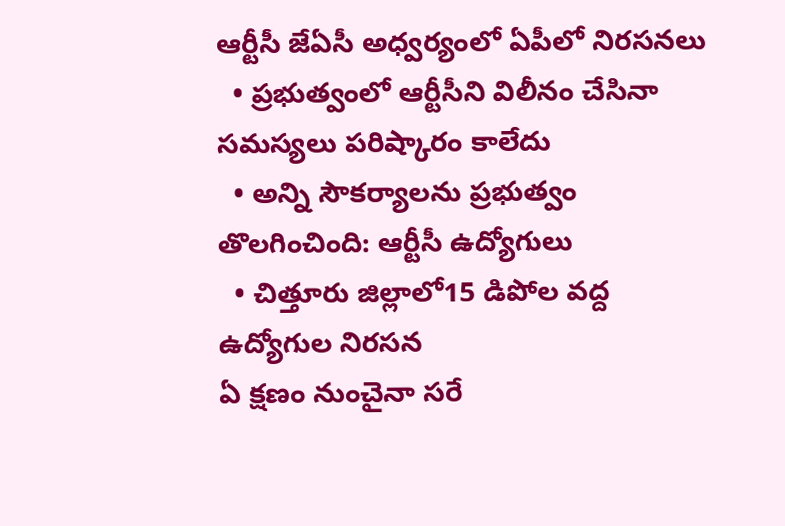ఆర్టీసీ జేఏసీ అధ్వర్యంలో ఏపీలో నిర‌స‌న‌లు
  • ప్రభుత్వంలో ఆర్టీసీని విలీనం చేసినా సమస్యలు పరిష్కారం కాలేదు
  • అన్ని సౌకర్యాలను ప్రభుత్వం తొలగించింది: ఆర్టీసీ ఉద్యోగులు
  • చిత్తూరు జిల్లాలో15 డిపోల వ‌ద్ద‌ ఉద్యోగుల నిరసన
ఏ క్షణం నుంచైనా స‌రే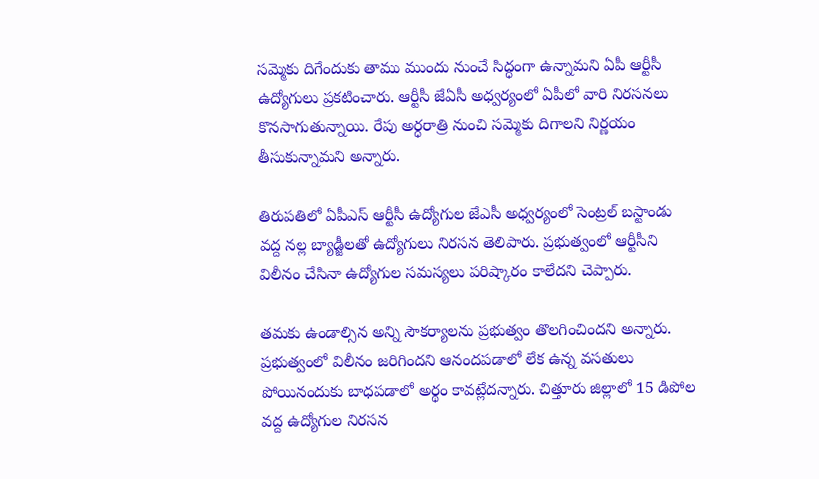స‌మ్మెకు దిగేందుకు తాము ముందు నుంచే సిద్ధంగా ఉన్నామ‌ని ఏపీ ఆర్టీసీ ఉద్యోగులు ప్ర‌క‌టించారు. ఆర్టీసీ జేఏసీ అధ్వర్యంలో ఏపీలో వారి నిర‌స‌న‌లు కొన‌సాగుతున్నాయి. రేపు అర్ధ‌రాత్రి నుంచి స‌మ్మెకు దిగాల‌ని నిర్ణ‌యం తీసుకున్నామ‌ని అన్నారు.

తిరుపతిలో ఏపీఎస్ ఆర్టీసీ ఉద్యోగుల జేఎసీ అధ్వర్యంలో సెంట్రల్ బస్టాండు వద్ద నల్ల బ్యాడ్జీలతో ఉద్యోగులు నిర‌స‌న తెలిపారు. ప్రభుత్వంలో ఆర్టీసీని విలీనం చేసినా ఉద్యోగుల సమస్యలు పరిష్కారం కాలేదని చెప్పారు.

త‌మ‌కు ఉండాల్సిన‌ అన్ని సౌకర్యాలను ప్రభుత్వం తొలగించిందని అన్నారు. ప్ర‌భుత్వంలో విలీనం జరిగిందని ఆనందపడాలో లేక‌ ఉన్న వసతులు పోయినందుకు బాధ‌ప‌డాలో అర్థం కావ‌ట్లేద‌న్నారు. చిత్తూరు జిల్లాలో 15 డిపోల వ‌ద్ద‌ ఉద్యోగుల నిరసన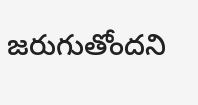జరుగుతోందని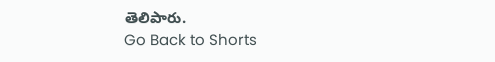తెలిపారు.
Go Back to Shorts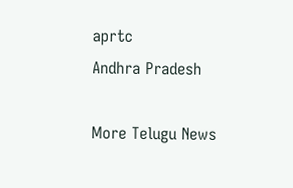aprtc
Andhra Pradesh

More Telugu News